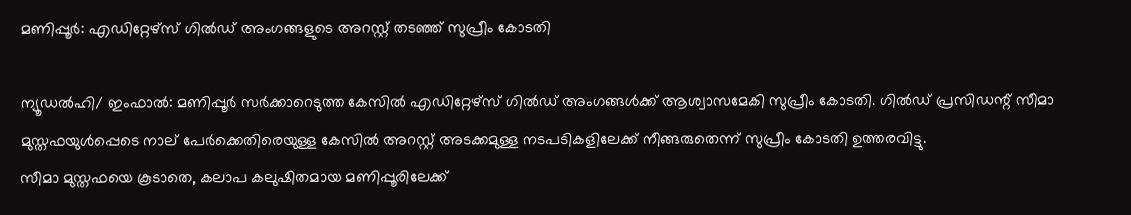മണിപ്പൂര്‍: എഡിറ്റേഴ്‌സ് ഗില്‍ഡ് അംഗങ്ങളുടെ അറസ്റ്റ് തടഞ്ഞ് സുപ്രീം കോടതി

ന്യൂഡല്‍ഹി/ ഇംഫാല്‍: മണിപ്പൂര്‍ സര്‍ക്കാറെടുത്ത കേസില്‍ എഡിറ്റേഴ്‌സ് ഗില്‍ഡ് അംഗങ്ങള്‍ക്ക് ആശ്വാസമേകി സുപ്രീം കോടതി. ഗില്‍ഡ് പ്രസിഡന്റ് സീമാ മുസ്തഫയുള്‍പ്പെടെ നാല് പേര്‍ക്കെതിരെയുള്ള കേസില്‍ അറസ്റ്റ് അടക്കമുള്ള നടപടികളിലേക്ക് നീങ്ങരുതെന്ന് സുപ്രീം കോടതി ഉത്തരവിട്ടു.
സീമാ മുസ്തഫയെ കൂടാതെ, കലാപ കലുഷിതമായ മണിപ്പൂരിലേക്ക്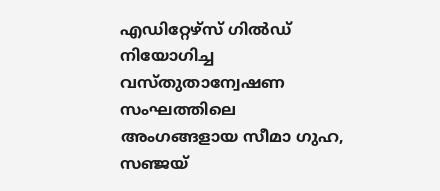എഡിറ്റേഴ്‌സ് ഗില്‍ഡ് നിയോഗിച്ച വസ്തുതാന്വേഷണ സംഘത്തിലെ അംഗങ്ങളായ സീമാ ഗുഹ, സഞ്ജയ്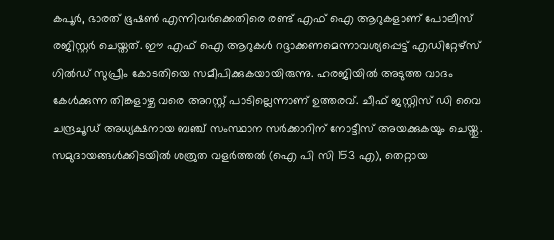കപൂര്‍, ഭാരത് ഭൂഷണ്‍ എന്നിവര്‍ക്കെതിരെ രണ്ട് എഫ് ഐ ആറുകളാണ് പോലീസ് രജിസ്റ്റര്‍ ചെയ്തത്. ഈ എഫ് ഐ ആറുകള്‍ റദ്ദാക്കണമെന്നാവശ്യപ്പെട്ട് എഡിറ്റേഴ്‌സ് ഗില്‍ഡ് സുപ്രീം കോടതിയെ സമീപിക്കുകയായിരുന്നു. ഹരജിയില്‍ അടുത്ത വാദം കേള്‍ക്കുന്ന തിങ്കളാഴ്ച വരെ അറസ്റ്റ് പാടില്ലെന്നാണ് ഉത്തരവ്. ചീഫ് ജസ്റ്റിസ് ഡി വൈ ചന്ദ്രചൂഡ് അധ്യക്ഷനായ ബഞ്ച് സംസ്ഥാന സര്‍ക്കാറിന് നോട്ടീസ് അയക്കുകയും ചെയ്തു.
സമുദായങ്ങള്‍ക്കിടയില്‍ ശത്രുത വളര്‍ത്തല്‍ (ഐ പി സി 153 എ), തെറ്റായ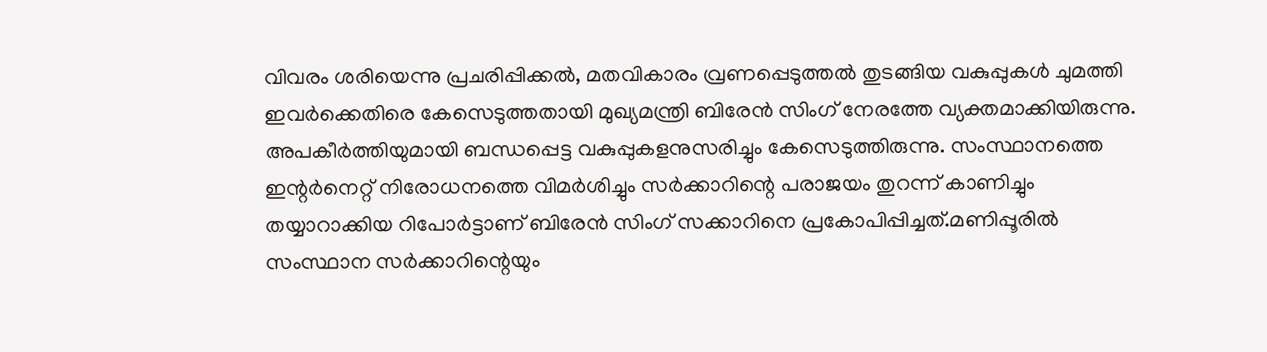വിവരം ശരിയെന്നു പ്രചരിപ്പിക്കല്‍, മതവികാരം വ്രണപ്പെടുത്തല്‍ തുടങ്ങിയ വകുപ്പുകള്‍ ചുമത്തി ഇവര്‍ക്കെതിരെ കേസെടുത്തതായി മുഖ്യമന്ത്രി ബിരേന്‍ സിംഗ് നേരത്തേ വ്യക്തമാക്കിയിരുന്നു. അപകീര്‍ത്തിയുമായി ബന്ധപ്പെട്ട വകുപ്പുകളനുസരിച്ചും കേസെടുത്തിരുന്നു. സംസ്ഥാനത്തെ ഇന്റര്‍നെറ്റ് നിരോധനത്തെ വിമര്‍ശിച്ചും സര്‍ക്കാറിന്റെ പരാജയം തുറന്ന് കാണിച്ചും തയ്യാറാക്കിയ റിപോര്‍ട്ടാണ് ബിരേന്‍ സിംഗ് സക്കാറിനെ പ്രകോപിപ്പിച്ചത്.മണിപ്പൂരില്‍ സംസ്ഥാന സര്‍ക്കാറിന്റെയും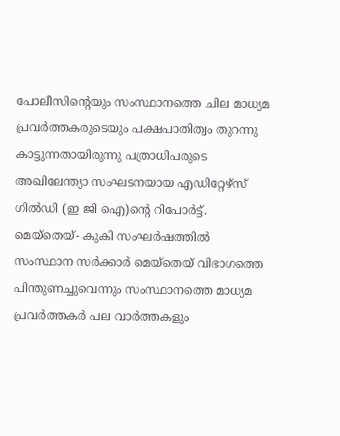പോലീസിന്റെയും സംസ്ഥാനത്തെ ചില മാധ്യമ പ്രവര്‍ത്തകരുടെയും പക്ഷപാതിത്വം തുറന്നു കാട്ടുന്നതായിരുന്നു പത്രാധിപരുടെ അഖിലേന്ത്യാ സംഘടനയായ എഡിറ്റേഴ്സ് ഗില്‍ഡി (ഇ ജി ഐ)ന്റെ റിപോര്‍ട്ട്. മെയ്‌തെയ്- കുകി സംഘര്‍ഷത്തില്‍ സംസ്ഥാന സര്‍ക്കാര്‍ മെയ്‌തെയ് വിഭാഗത്തെ പിന്തുണച്ചുവെന്നും സംസ്ഥാനത്തെ മാധ്യമ പ്രവര്‍ത്തകര്‍ പല വാര്‍ത്തകളും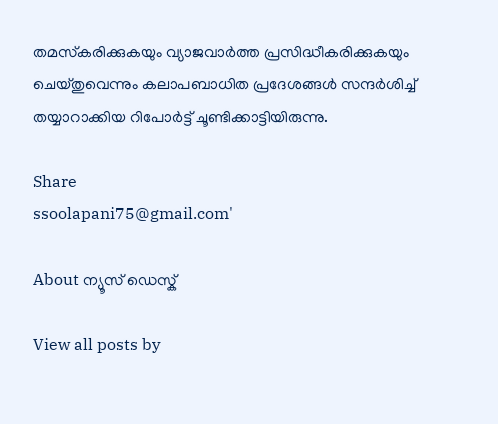തമസ്‌കരിക്കുകയും വ്യാജവാര്‍ത്ത പ്രസിദ്ധീകരിക്കുകയും ചെയ്തുവെന്നും കലാപബാധിത പ്രദേശങ്ങള്‍ സന്ദര്‍ശിച്ച് തയ്യാറാക്കിയ റിപോര്‍ട്ട് ചൂണ്ടിക്കാട്ടിയിരുന്നു.

Share
ssoolapani75@gmail.com'

About ന്യൂസ് ഡെസ്ക്

View all posts by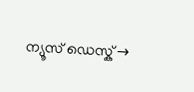ന്യൂസ് ഡെസ്ക് →